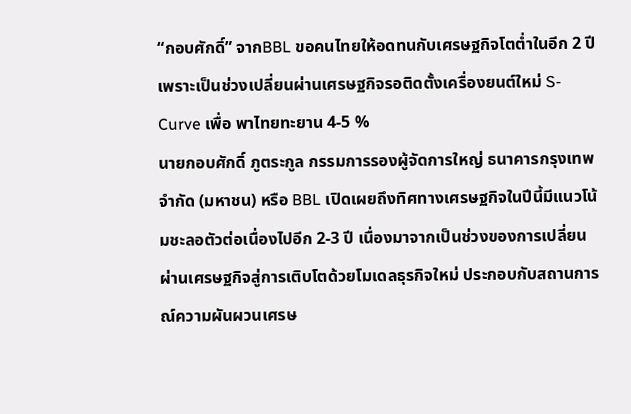“กอบศักดิ์” จากBBL ขอคนไทยให้อดทนกับเศรษฐกิจโตต่ำในอีก 2 ปี เพราะเป็นช่วงเปลี่ยนผ่านเศรษฐกิจรอติดตั้งเครื่องยนต์ใหม่ S-Curve เพื่อ พาไทยทะยาน 4-5 %
นายกอบศักดิ์ ภูตระกูล กรรมการรองผู้จัดการใหญ่ ธนาคารกรุงเทพ จำกัด (มหาชน) หรือ BBL เปิดเผยถึงทิศทางเศรษฐกิจในปีนี้มีแนวโน้มชะลอตัวต่อเนื่องไปอีก 2-3 ปี เนื่องมาจากเป็นช่วงของการเปลี่ยนผ่านเศรษฐกิจสู่การเติบโตด้วยโมเดลธุรกิจใหม่ ประกอบกับสถานการณ์ความผันผวนเศรษ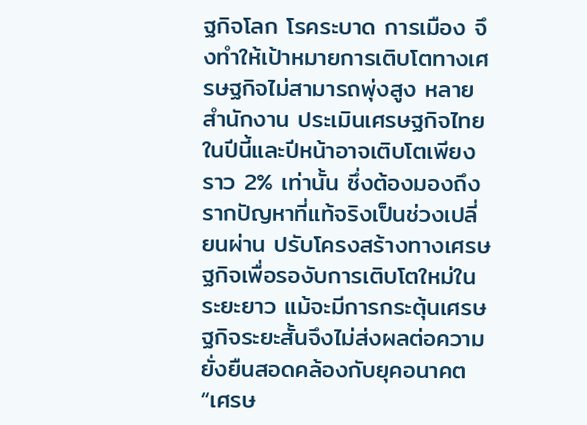ฐกิจโลก โรคระบาด การเมือง จึงทำให้เป้าหมายการเติบโตทางเศรษฐกิจไม่สามารถพุ่งสูง หลายสำนักงาน ประเมินเศรษฐกิจไทยในปีนี้และปีหน้าอาจเติบโตเพียงราว 2% เท่านั้น ซึ่งต้องมองถึงรากปัญหาที่แท้จริงเป็นช่วงเปลี่ยนผ่าน ปรับโครงสร้างทางเศรษฐกิจเพื่อรองับการเติบโตใหม่ในระยะยาว แม้จะมีการกระตุ้นเศรษฐกิจระยะสั้นจึงไม่ส่งผลต่อความยั่งยืนสอดคล้องกับยุคอนาคต
“เศรษ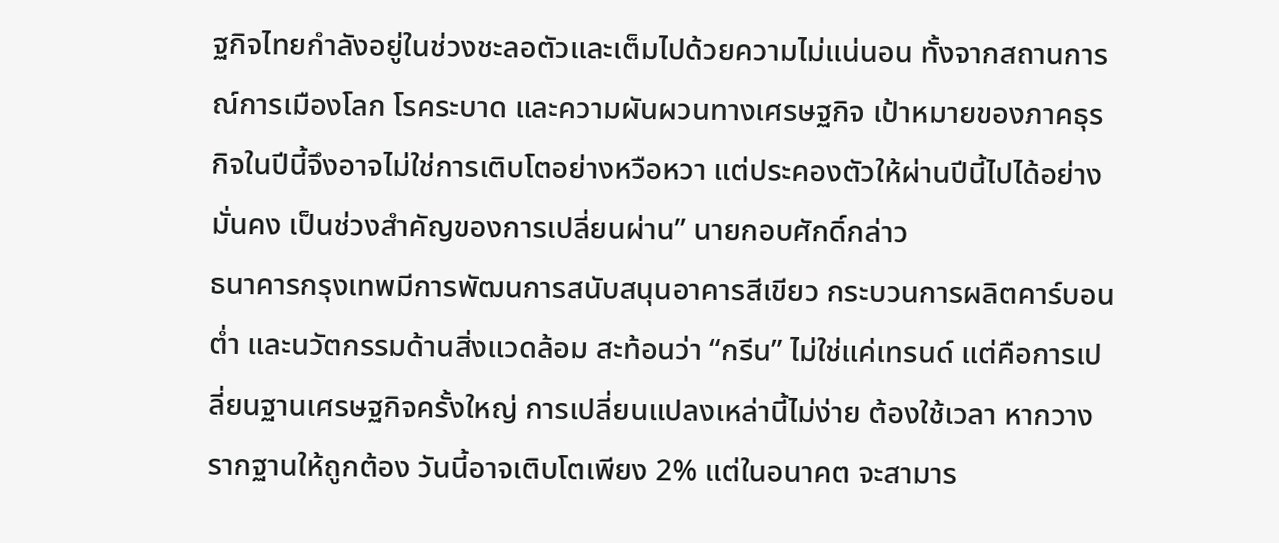ฐกิจไทยกำลังอยู่ในช่วงชะลอตัวและเต็มไปด้วยความไม่แน่นอน ทั้งจากสถานการณ์การเมืองโลก โรคระบาด และความผันผวนทางเศรษฐกิจ เป้าหมายของภาคธุรกิจในปีนี้จึงอาจไม่ใช่การเติบโตอย่างหวือหวา แต่ประคองตัวให้ผ่านปีนี้ไปได้อย่างมั่นคง เป็นช่วงสำคัญของการเปลี่ยนผ่าน” นายกอบศักดิ์กล่าว
ธนาคารกรุงเทพมีการพัฒนการสนับสนุนอาคารสีเขียว กระบวนการผลิตคาร์บอนต่ำ และนวัตกรรมด้านสิ่งแวดล้อม สะท้อนว่า “กรีน” ไม่ใช่แค่เทรนด์ แต่คือการเปลี่ยนฐานเศรษฐกิจครั้งใหญ่ การเปลี่ยนแปลงเหล่านี้ไม่ง่าย ต้องใช้เวลา หากวางรากฐานให้ถูกต้อง วันนี้อาจเติบโตเพียง 2% แต่ในอนาคต จะสามาร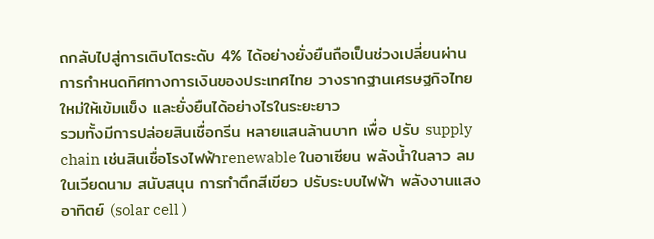ถกลับไปสู่การเติบโตระดับ 4% ได้อย่างยั่งยืนถือเป็นช่วงเปลี่ยนผ่านการกำหนดทิศทางการเงินของประเทศไทย วางรากฐานเศรษฐกิจไทยใหม่ให้เข้มแข็ง และยั่งยืนได้อย่างไรในระยะยาว
รวมทั้งมีการปล่อยสินเชื่อกรีน หลายแสนล้านบาท เพื่อ ปรับ supply chain เช่นสินเชื่อโรงไฟฟ้าrenewable ในอาเซียน พลังน้ำในลาว ลมในเวียดนาม สนับสนุน การทำตึกสีเขียว ปรับระบบไฟฟ้า พลังงานแสงอาทิตย์ (solar cell )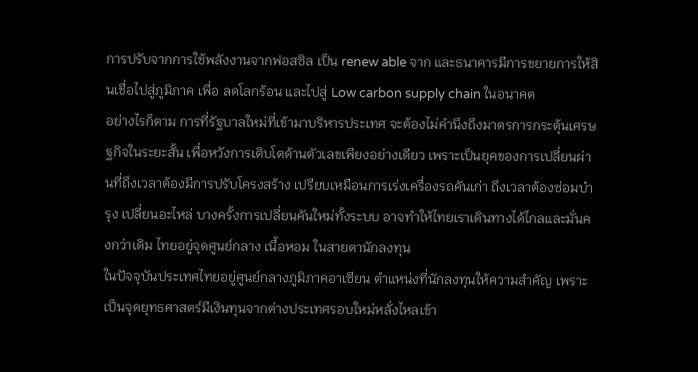การปรับจากการใช้พลังงานจากฟอสซิล เป็น renew able จาก และธนาคารมีการขยายการให้สินเชื่อไปสู่ภูมิภาค เพื่อ ลดโลกร้อน และไปสู่ Low carbon supply chain ในอนาคต
อย่างไรก็ตาม การที่รัฐบาลใหม่ที่เข้ามาบริหารประเทศ จะต้องไม่คำนึงถึงมาตรการกระตุ้นเศรษฐกิจในระยะสั้น เพื่อหวังการเติบโตด้านตัวเลขเพียงอย่างเดียว เพราะเป็นยุคของการเปลี่ยนผ่านที่ถึงเวลาต้องมีการปรับโครงสร้าง เปรียบเหมือนการเร่งเครื่องรถคันเก่า ถึงเวลาต้องซ่อมบำรุง เปลี่ยนอะไหล่ บางครั้งการเปลี่ยนคันใหม่ทั้งระบบ อาจทำให้ไทยเราเดินทางได้ไกลและมั่นคงกว่าเดิม ไทยอยู่จุดศูนย์กลาง เนื้อหอม ในสายตานักลงทุน
ในปัจจุบันประเทศไทยอยู่ศูนย์กลางภูมิภาคอาเซียน ตำแหน่งที่นักลงทุนให้ความสำคัญ เพราะเป็นจุดยุทธศาสตร์มีเงินทุนจากต่างประเทศรอบใหม่หลั่งไหลเข้า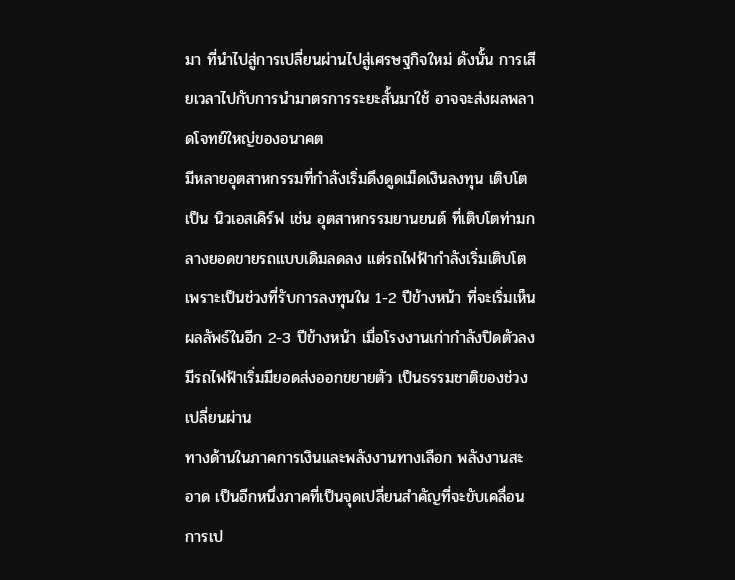มา ที่นำไปสู่การเปลี่ยนผ่านไปสู่เศรษฐกิจใหม่ ดังนั้น การเสียเวลาไปกับการนำมาตรการระยะสั้นมาใช้ อาจจะส่งผลพลาดโจทย์ใหญ่ของอนาคต
มีหลายอุตสาหกรรมที่กำลังเริ่มดึงดูดเม็ดเงินลงทุน เติบโตเป็น นิวเอสเคิร์ฟ เช่น อุตสาหกรรมยานยนต์ ที่เติบโตท่ามกลางยอดขายรถแบบเดิมลดลง แต่รถไฟฟ้ากำลังเริ่มเติบโต เพราะเป็นช่วงที่รับการลงทุนใน 1-2 ปีข้างหน้า ที่จะเริ่มเห็นผลลัพธ์ในอีก 2-3 ปีข้างหน้า เมื่อโรงงานเก่ากำลังปิดตัวลง มีรถไฟฟ้าเริ่มมียอดส่งออกขยายตัว เป็นธรรมชาติของช่วงเปลี่ยนผ่าน
ทางด้านในภาคการเงินและพลังงานทางเลือก พลังงานสะอาด เป็นอีกหนึ่งภาคที่เป็นจุดเปลี่ยนสำคัญที่จะขับเคลื่อนการเป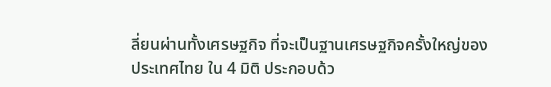ลี่ยนผ่านทั้งเศรษฐกิจ ที่จะเป็นฐานเศรษฐกิจครั้งใหญ่ของประเทศไทย ใน 4 มิติ ประกอบด้ว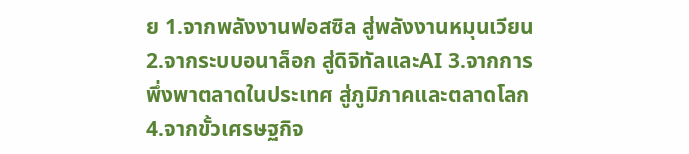ย 1.จากพลังงานฟอสซิล สู่พลังงานหมุนเวียน 2.จากระบบอนาล็อก สู่ดิจิทัลและAI 3.จากการพึ่งพาตลาดในประเทศ สู่ภูมิภาคและตลาดโลก 4.จากขั้วเศรษฐกิจ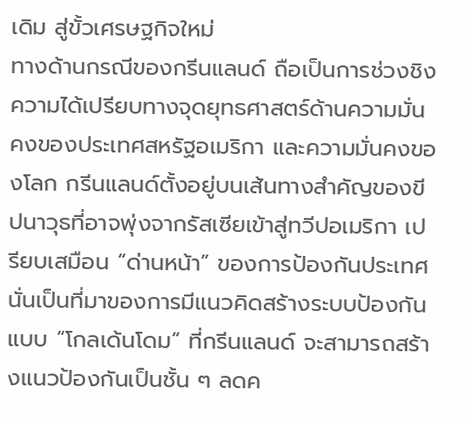เดิม สู่ขั้วเศรษฐกิจใหม่
ทางด้านกรณีของกรีนแลนด์ ถือเป็นการช่วงชิงความได้เปรียบทางจุดยุทธศาสตร์ด้านความมั่นคงของประเทศสหรัฐอเมริกา และความมั่นคงของโลก กรีนแลนด์ตั้งอยู่บนเส้นทางสำคัญของขีปนาวุธที่อาจพุ่งจากรัสเซียเข้าสู่ทวีปอเมริกา เปรียบเสมือน “ด่านหน้า” ของการป้องกันประเทศ
นั่นเป็นที่มาของการมีแนวคิดสร้างระบบป้องกันแบบ “โกลเด้นโดม” ที่กรีนแลนด์ จะสามารถสร้างแนวป้องกันเป็นชั้น ๆ ลดค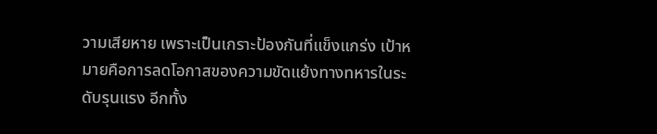วามเสียหาย เพราะเป็นเกราะป้องกันที่แข็งแกร่ง เป้าหมายคือการลดโอกาสของความขัดแย้งทางทหารในระดับรุนแรง อีกทั้ง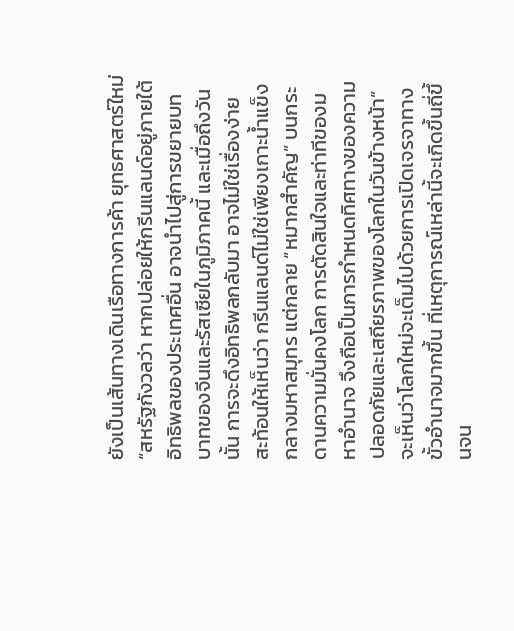ยังเป็นเส้นทางเดินเรือทางการค้า ยุทธศาสตร์ใหม่
“สหรัฐกังวลว่า หากปล่อยให้กรีนแลนด์อยู่ภายใต้อิทธิพลของประเทศอื่น อาจนำไปสู่การขยายบทบาทของจีนและรัสเซียในภูมิภาคนี้ และเมื่อถึงวันนั้น การจะดึงอิทธิพลกลับมา อาจไม่ใช่เรื่องง่าย สะท้อนให้เห็นว่า กรีนแลนด์ไม่ใช่เพียงเกาะน้ำแข็งกลางมหาสมุทร แต่กลาย “หมากสำคัญ” บนกระดานความมั่นคงโลก การตัดสินใจและท่าทีของมหาอำนาจ จึงถือเป็นการกำหนดทิศทางของความปลอดภัยและเสถียรภาพของโลกในวันข้างหน้า”
จะเห็นว่าโลกใหม่จะเต็มไปด้วยการเปิดเจรจาทางขั้วอำนาจมากขึ้น ที่เหตุการณ์เหล่านี้จะเกิดขึ้นถี่ขึ้นจน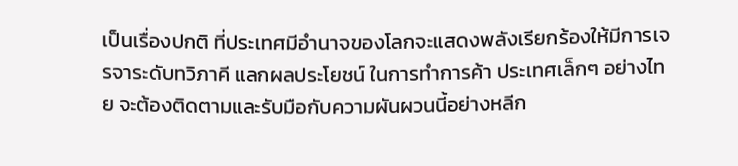เป็นเรื่องปกติ ที่ประเทศมีอำนาจของโลกจะแสดงพลังเรียกร้องให้มีการเจรจาระดับทวิภาคี แลกผลประโยชน์ ในการทำการค้า ประเทศเล็กๆ อย่างไทย จะต้องติดตามและรับมือกับความผันผวนนี้อย่างหลีก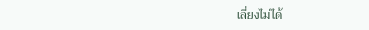เลี่ยงไม่ได้